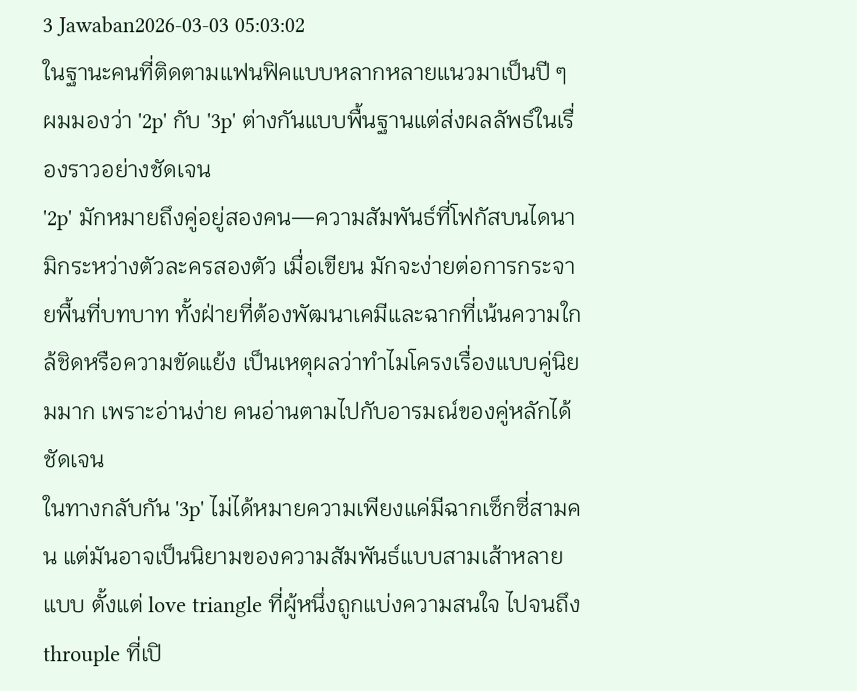3 Jawaban2026-03-03 05:03:02
ในฐานะคนที่ติดตามแฟนฟิคแบบหลากหลายแนวมาเป็นปี ๆ ผมมองว่า '2p' กับ '3p' ต่างกันแบบพื้นฐานแต่ส่งผลลัพธ์ในเรื่องราวอย่างชัดเจน
'2p' มักหมายถึงคู่อยู่สองคน—ความสัมพันธ์ที่โฟกัสบนไดนามิกระหว่างตัวละครสองตัว เมื่อเขียน มักจะง่ายต่อการกระจายพื้นที่บทบาท ทั้งฝ่ายที่ต้องพัฒนาเคมีและฉากที่เน้นความใกล้ชิดหรือความขัดแย้ง เป็นเหตุผลว่าทำไมโครงเรื่องแบบคู่นิยมมาก เพราะอ่านง่าย คนอ่านตามไปกับอารมณ์ของคู่หลักได้ชัดเจน
ในทางกลับกัน '3p' ไม่ได้หมายความเพียงแค่มีฉากเซ็กซี่สามคน แต่มันอาจเป็นนิยามของความสัมพันธ์แบบสามเส้าหลายแบบ ตั้งแต่ love triangle ที่ผู้หนึ่งถูกแบ่งความสนใจ ไปจนถึง throuple ที่เปิ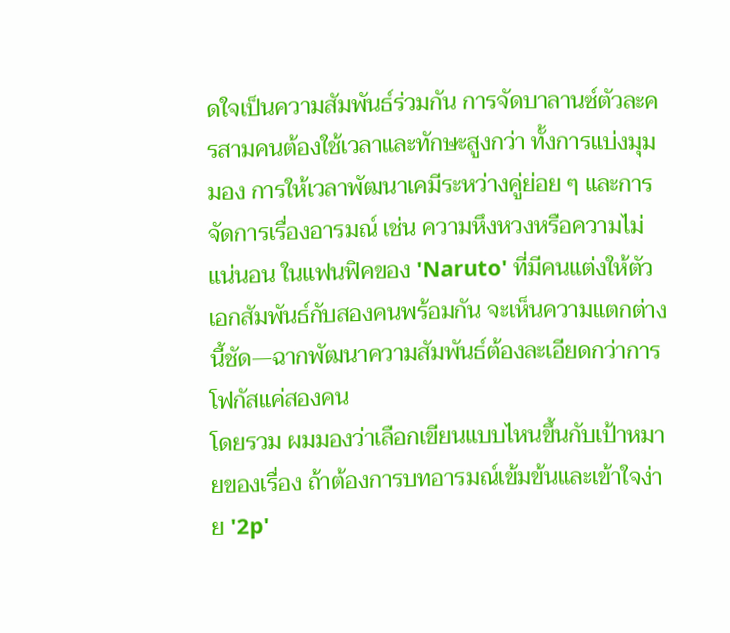ดใจเป็นความสัมพันธ์ร่วมกัน การจัดบาลานซ์ตัวละครสามคนต้องใช้เวลาและทักษะสูงกว่า ทั้งการแบ่งมุมมอง การให้เวลาพัฒนาเคมีระหว่างคู่ย่อย ๆ และการจัดการเรื่องอารมณ์ เช่น ความหึงหวงหรือความไม่แน่นอน ในแฟนฟิคของ 'Naruto' ที่มีคนแต่งให้ตัวเอกสัมพันธ์กับสองคนพร้อมกัน จะเห็นความแตกต่างนี้ชัด—ฉากพัฒนาความสัมพันธ์ต้องละเอียดกว่าการโฟกัสแค่สองคน
โดยรวม ผมมองว่าเลือกเขียนแบบไหนขึ้นกับเป้าหมายของเรื่อง ถ้าต้องการบทอารมณ์เข้มข้นและเข้าใจง่าย '2p'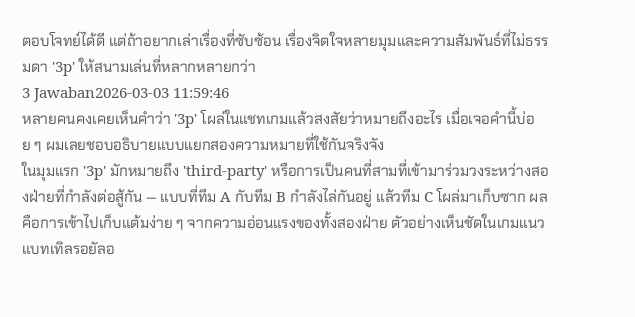ตอบโจทย์ได้ดี แต่ถ้าอยากเล่าเรื่องที่ซับซ้อน เรื่องจิตใจหลายมุมและความสัมพันธ์ที่ไม่ธรรมดา '3p' ให้สนามเล่นที่หลากหลายกว่า
3 Jawaban2026-03-03 11:59:46
หลายคนคงเคยเห็นคำว่า '3p' โผล่ในแชทเกมแล้วสงสัยว่าหมายถึงอะไร เมื่อเจอคำนี้บ่อย ๆ ผมเลยชอบอธิบายแบบแยกสองความหมายที่ใช้กันจริงจัง
ในมุมแรก '3p' มักหมายถึง 'third-party' หรือการเป็นคนที่สามที่เข้ามาร่วมวงระหว่างสองฝ่ายที่กำลังต่อสู้กัน — แบบที่ทีม A กับทีม B กำลังไล่กันอยู่ แล้วทีม C โผล่มาเก็บซาก ผลคือการเข้าไปเก็บแต้มง่าย ๆ จากความอ่อนแรงของทั้งสองฝ่าย ตัวอย่างเห็นชัดในเกมแนวแบทเทิลรอยัลอ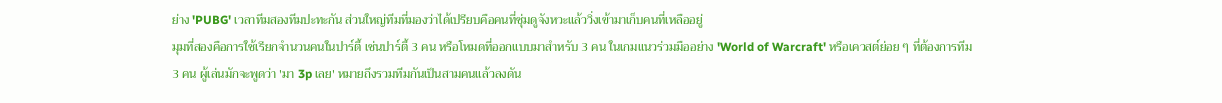ย่าง 'PUBG' เวลาทีมสองทีมปะทะกัน ส่วนใหญ่ทีมที่มองว่าได้เปรียบคือคนที่ซุ่มดูจังหวะแล้ววิ่งเข้ามาเก็บคนที่เหลืออยู่
มุมที่สองคือการใช้เรียกจำนวนคนในปาร์ตี้ เช่นปาร์ตี้ 3 คน หรือโหมดที่ออกแบบมาสำหรับ 3 คน ในเกมแนวร่วมมืออย่าง 'World of Warcraft' หรือเควสต์ย่อย ๆ ที่ต้องการทีม 3 คน ผู้เล่นมักจะพูดว่า 'มา 3p เลย' หมายถึงรวมทีมกันเป็นสามคนแล้วลงดัน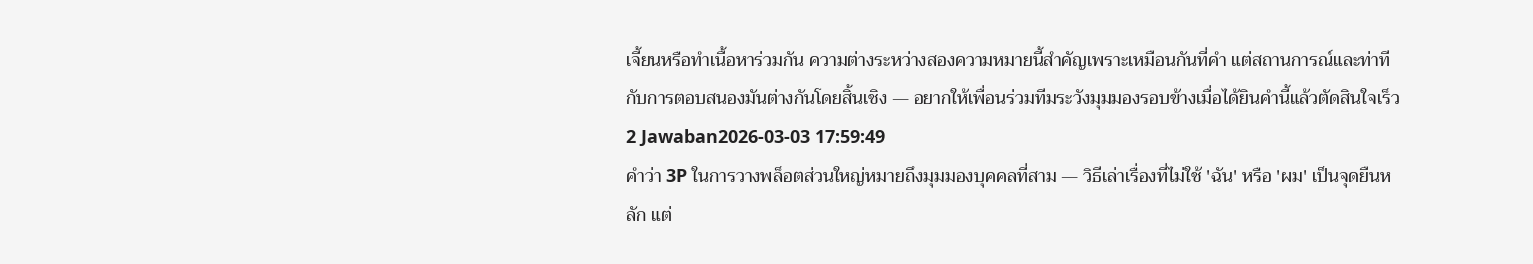เจี้ยนหรือทำเนื้อหาร่วมกัน ความต่างระหว่างสองความหมายนี้สำคัญเพราะเหมือนกันที่คำ แต่สถานการณ์และท่าทีกับการตอบสนองมันต่างกันโดยสิ้นเชิง — อยากให้เพื่อนร่วมทีมระวังมุมมองรอบข้างเมื่อได้ยินคำนี้แล้วตัดสินใจเร็ว
2 Jawaban2026-03-03 17:59:49
คำว่า 3P ในการวางพล็อตส่วนใหญ่หมายถึงมุมมองบุคคลที่สาม — วิธีเล่าเรื่องที่ไม่ใช้ 'ฉัน' หรือ 'ผม' เป็นจุดยืนหลัก แต่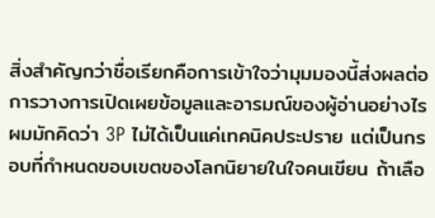สิ่งสำคัญกว่าชื่อเรียกคือการเข้าใจว่ามุมมองนี้ส่งผลต่อการวางการเปิดเผยข้อมูลและอารมณ์ของผู้อ่านอย่างไร
ผมมักคิดว่า 3P ไม่ได้เป็นแค่เทคนิคประปราย แต่เป็นกรอบที่กำหนดขอบเขตของโลกนิยายในใจคนเขียน ถ้าเลือ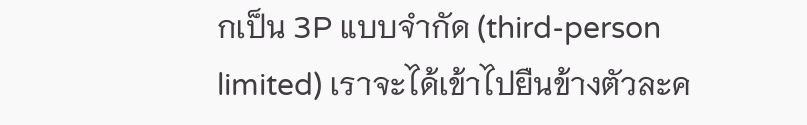กเป็น 3P แบบจำกัด (third-person limited) เราจะได้เข้าไปยืนข้างตัวละค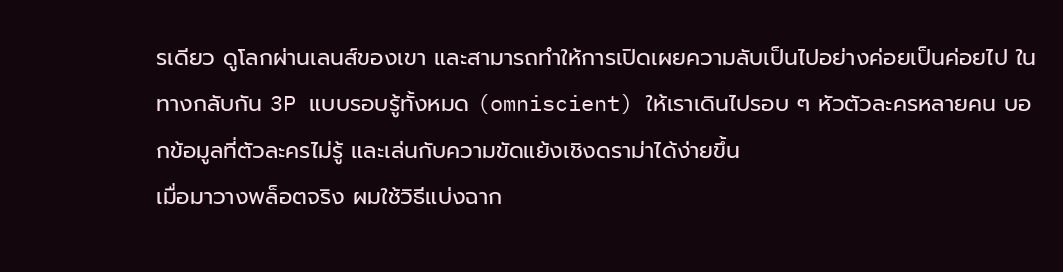รเดียว ดูโลกผ่านเลนส์ของเขา และสามารถทำให้การเปิดเผยความลับเป็นไปอย่างค่อยเป็นค่อยไป ในทางกลับกัน 3P แบบรอบรู้ทั้งหมด (omniscient) ให้เราเดินไปรอบ ๆ หัวตัวละครหลายคน บอกข้อมูลที่ตัวละครไม่รู้ และเล่นกับความขัดแย้งเชิงดราม่าได้ง่ายขึ้น
เมื่อมาวางพล็อตจริง ผมใช้วิธีแบ่งฉาก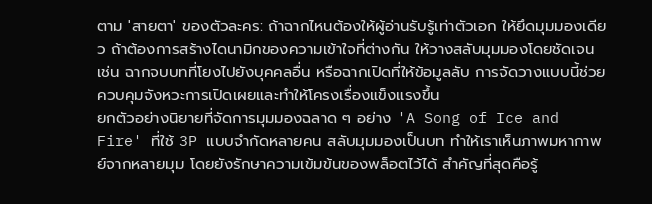ตาม 'สายตา' ของตัวละคร: ถ้าฉากไหนต้องให้ผู้อ่านรับรู้เท่าตัวเอก ให้ยึดมุมมองเดียว ถ้าต้องการสร้างไดนามิกของความเข้าใจที่ต่างกัน ให้วางสลับมุมมองโดยชัดเจน เช่น ฉากจบบทที่โยงไปยังบุคคลอื่น หรือฉากเปิดที่ให้ข้อมูลลับ การจัดวางแบบนี้ช่วยควบคุมจังหวะการเปิดเผยและทำให้โครงเรื่องแข็งแรงขึ้น
ยกตัวอย่างนิยายที่จัดการมุมมองฉลาด ๆ อย่าง 'A Song of Ice and Fire' ที่ใช้ 3P แบบจำกัดหลายคน สลับมุมมองเป็นบท ทำให้เราเห็นภาพมหากาพย์จากหลายมุม โดยยังรักษาความเข้มข้นของพล็อตไว้ได้ สำคัญที่สุดคือรู้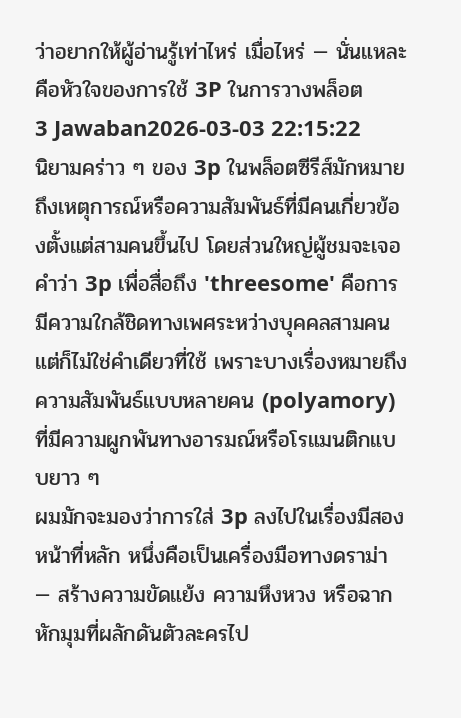ว่าอยากให้ผู้อ่านรู้เท่าไหร่ เมื่อไหร่ — นั่นแหละคือหัวใจของการใช้ 3P ในการวางพล็อต
3 Jawaban2026-03-03 22:15:22
นิยามคร่าว ๆ ของ 3p ในพล็อตซีรีส์มักหมายถึงเหตุการณ์หรือความสัมพันธ์ที่มีคนเกี่ยวข้องตั้งแต่สามคนขึ้นไป โดยส่วนใหญ่ผู้ชมจะเจอคำว่า 3p เพื่อสื่อถึง 'threesome' คือการมีความใกล้ชิดทางเพศระหว่างบุคคลสามคน แต่ก็ไม่ใช่คำเดียวที่ใช้ เพราะบางเรื่องหมายถึงความสัมพันธ์แบบหลายคน (polyamory) ที่มีความผูกพันทางอารมณ์หรือโรแมนติกแบบยาว ๆ
ผมมักจะมองว่าการใส่ 3p ลงไปในเรื่องมีสองหน้าที่หลัก หนึ่งคือเป็นเครื่องมือทางดราม่า — สร้างความขัดแย้ง ความหึงหวง หรือฉากหักมุมที่ผลักดันตัวละครไป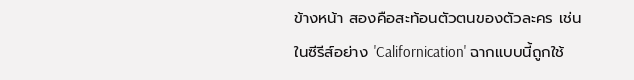ข้างหน้า สองคือสะท้อนตัวตนของตัวละคร เช่น ในซีรีส์อย่าง 'Californication' ฉากแบบนี้ถูกใช้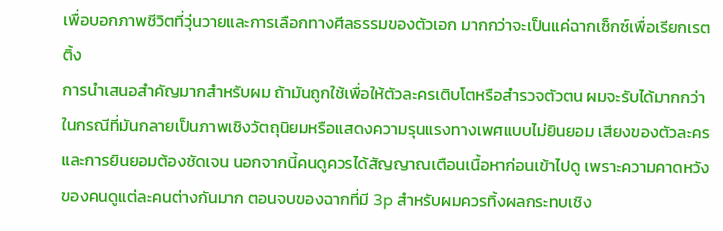เพื่อบอกภาพชีวิตที่วุ่นวายและการเลือกทางศีลธรรมของตัวเอก มากกว่าจะเป็นแค่ฉากเซ็กซ์เพื่อเรียกเรตติ้ง
การนำเสนอสำคัญมากสำหรับผม ถ้ามันถูกใช้เพื่อให้ตัวละครเติบโตหรือสำรวจตัวตน ผมจะรับได้มากกว่าในกรณีที่มันกลายเป็นภาพเชิงวัตถุนิยมหรือแสดงความรุนแรงทางเพศแบบไม่ยินยอม เสียงของตัวละครและการยินยอมต้องชัดเจน นอกจากนี้คนดูควรได้สัญญาณเตือนเนื้อหาก่อนเข้าไปดู เพราะความคาดหวังของคนดูแต่ละคนต่างกันมาก ตอนจบของฉากที่มี 3p สำหรับผมควรทิ้งผลกระทบเชิง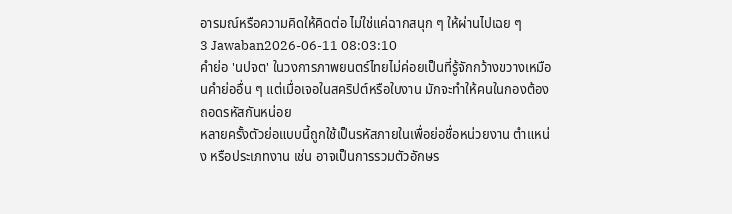อารมณ์หรือความคิดให้คิดต่อ ไม่ใช่แค่ฉากสนุก ๆ ให้ผ่านไปเฉย ๆ
3 Jawaban2026-06-11 08:03:10
คำย่อ 'นปจต' ในวงการภาพยนตร์ไทยไม่ค่อยเป็นที่รู้จักกว้างขวางเหมือนคำย่ออื่น ๆ แต่เมื่อเจอในสคริปต์หรือใบงาน มักจะทำให้คนในกองต้องถอดรหัสกันหน่อย
หลายครั้งตัวย่อแบบนี้ถูกใช้เป็นรหัสภายในเพื่อย่อชื่อหน่วยงาน ตำแหน่ง หรือประเภทงาน เช่น อาจเป็นการรวมตัวอักษร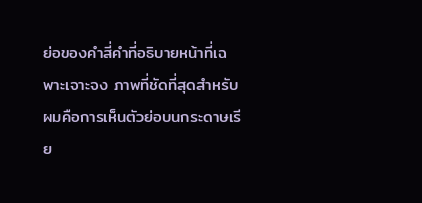ย่อของคำสี่คำที่อธิบายหน้าที่เฉพาะเจาะจง ภาพที่ชัดที่สุดสำหรับผมคือการเห็นตัวย่อบนกระดาษเรีย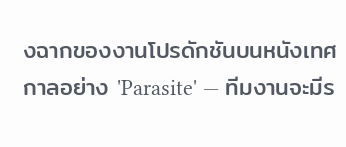งฉากของงานโปรดักชันบนหนังเทศกาลอย่าง 'Parasite' — ทีมงานจะมีร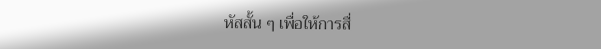หัสสั้น ๆ เพื่อให้การสื่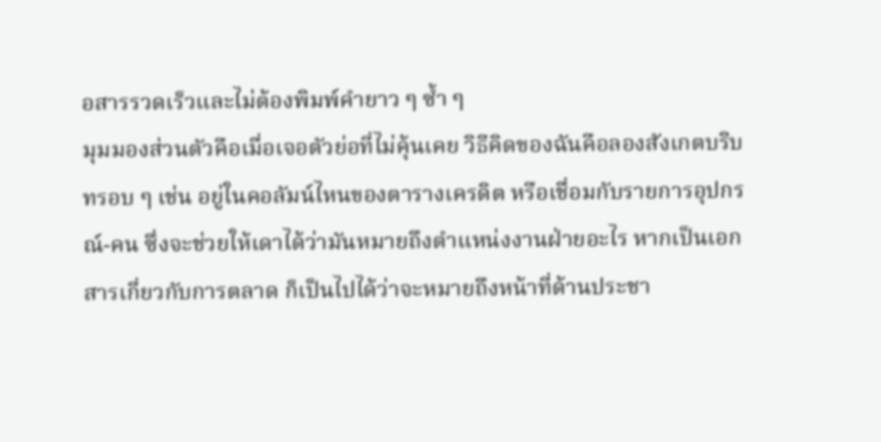อสารรวดเร็วและไม่ต้องพิมพ์คำยาว ๆ ซ้ำ ๆ
มุมมองส่วนตัวคือเมื่อเจอตัวย่อที่ไม่คุ้นเคย วิธีคิดของฉันคือลองสังเกตบริบทรอบ ๆ เช่น อยู่ในคอลัมน์ไหนของตารางเครดิต หรือเชื่อมกับรายการอุปกรณ์-คน ซึ่งจะช่วยให้เดาได้ว่ามันหมายถึงตำแหน่งงานฝ่ายอะไร หากเป็นเอกสารเกี่ยวกับการตลาด ก็เป็นไปได้ว่าจะหมายถึงหน้าที่ด้านประชา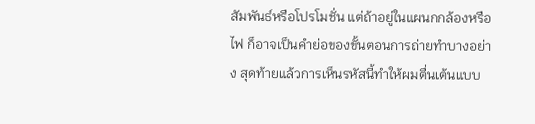สัมพันธ์หรือโปรโมชั่น แต่ถ้าอยู่ในแผนกกล้องหรือไฟ ก็อาจเป็นคำย่อของขั้นตอนการถ่ายทำบางอย่าง สุดท้ายแล้วการเห็นรหัสนี้ทำให้ผมตื่นเต้นแบบ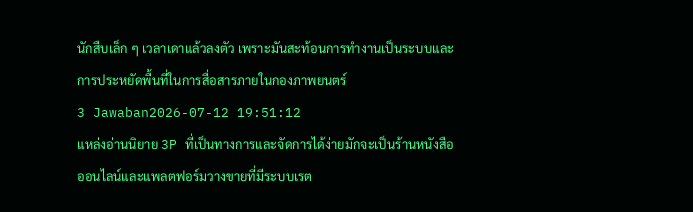นักสืบเล็ก ๆ เวลาเดาแล้วลงตัว เพราะมันสะท้อนการทำงานเป็นระบบและการประหยัดพื้นที่ในการสื่อสารภายในกองภาพยนตร์
3 Jawaban2026-07-12 19:51:12
แหล่งอ่านนิยาย 3P ที่เป็นทางการและจัดการได้ง่ายมักจะเป็นร้านหนังสือออนไลน์และแพลตฟอร์มวางขายที่มีระบบเรต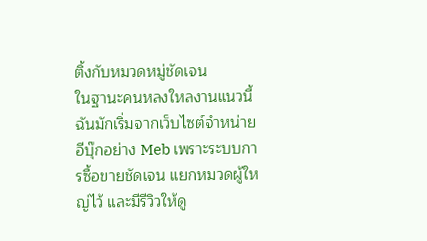ติ้งกับหมวดหมู่ชัดเจน
ในฐานะคนหลงใหลงานแนวนี้ ฉันมักเริ่มจากเว็บไซต์จำหน่ายอีบุ๊กอย่าง Meb เพราะระบบการซื้อขายชัดเจน แยกหมวดผู้ใหญ่ไว้ และมีรีวิวให้ดู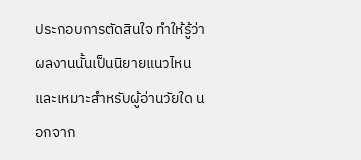ประกอบการตัดสินใจ ทำให้รู้ว่าผลงานนั้นเป็นนิยายแนวไหนและเหมาะสำหรับผู้อ่านวัยใด นอกจาก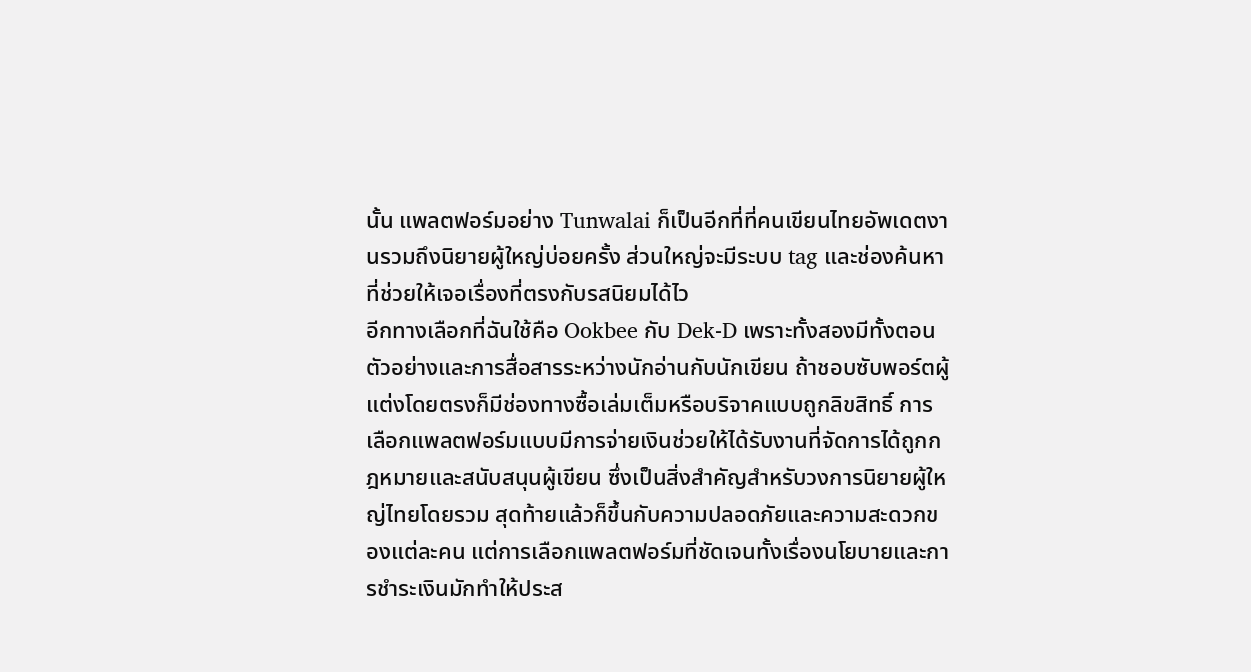นั้น แพลตฟอร์มอย่าง Tunwalai ก็เป็นอีกที่ที่คนเขียนไทยอัพเดตงานรวมถึงนิยายผู้ใหญ่บ่อยครั้ง ส่วนใหญ่จะมีระบบ tag และช่องค้นหาที่ช่วยให้เจอเรื่องที่ตรงกับรสนิยมได้ไว
อีกทางเลือกที่ฉันใช้คือ Ookbee กับ Dek-D เพราะทั้งสองมีทั้งตอนตัวอย่างและการสื่อสารระหว่างนักอ่านกับนักเขียน ถ้าชอบซับพอร์ตผู้แต่งโดยตรงก็มีช่องทางซื้อเล่มเต็มหรือบริจาคแบบถูกลิขสิทธิ์ การเลือกแพลตฟอร์มแบบมีการจ่ายเงินช่วยให้ได้รับงานที่จัดการได้ถูกกฎหมายและสนับสนุนผู้เขียน ซึ่งเป็นสิ่งสำคัญสำหรับวงการนิยายผู้ใหญ่ไทยโดยรวม สุดท้ายแล้วก็ขึ้นกับความปลอดภัยและความสะดวกของแต่ละคน แต่การเลือกแพลตฟอร์มที่ชัดเจนทั้งเรื่องนโยบายและการชำระเงินมักทำให้ประส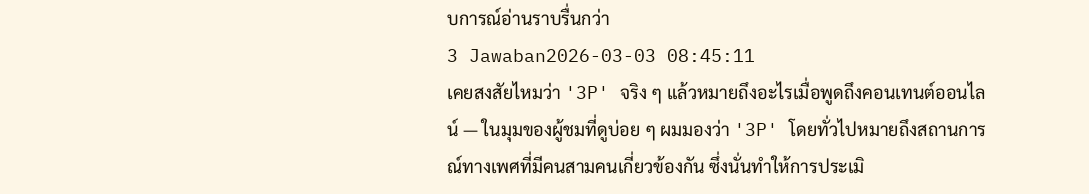บการณ์อ่านราบรื่นกว่า
3 Jawaban2026-03-03 08:45:11
เคยสงสัยไหมว่า '3P' จริง ๆ แล้วหมายถึงอะไรเมื่อพูดถึงคอนเทนต์ออนไลน์ — ในมุมของผู้ชมที่ดูบ่อย ๆ ผมมองว่า '3P' โดยทั่วไปหมายถึงสถานการณ์ทางเพศที่มีคนสามคนเกี่ยวข้องกัน ซึ่งนั่นทำให้การประเมิ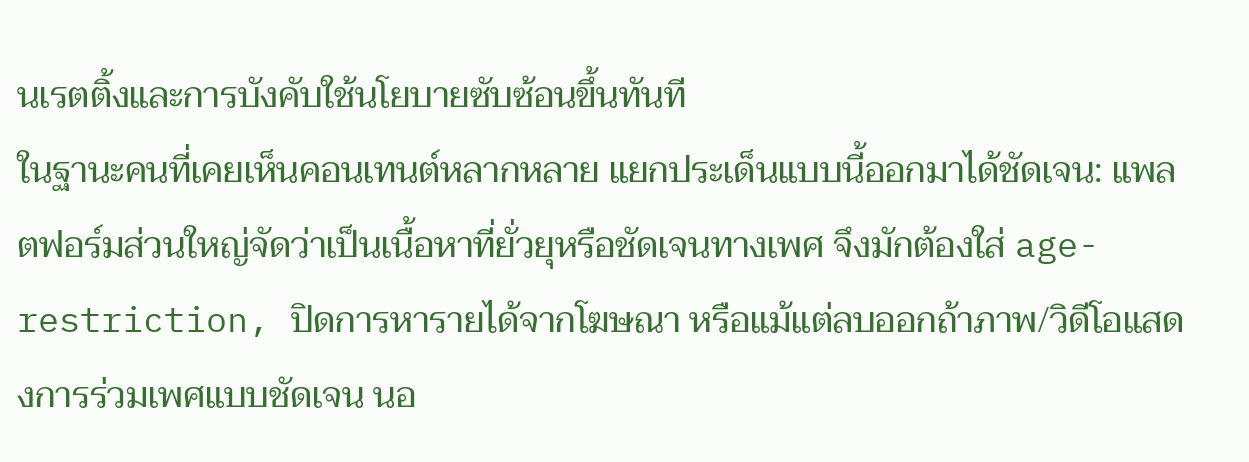นเรตติ้งและการบังคับใช้นโยบายซับซ้อนขึ้นทันที
ในฐานะคนที่เคยเห็นคอนเทนต์หลากหลาย แยกประเด็นแบบนี้ออกมาได้ชัดเจน: แพลตฟอร์มส่วนใหญ่จัดว่าเป็นเนื้อหาที่ยั่วยุหรือชัดเจนทางเพศ จึงมักต้องใส่ age-restriction, ปิดการหารายได้จากโฆษณา หรือแม้แต่ลบออกถ้าภาพ/วิดีโอแสดงการร่วมเพศแบบชัดเจน นอ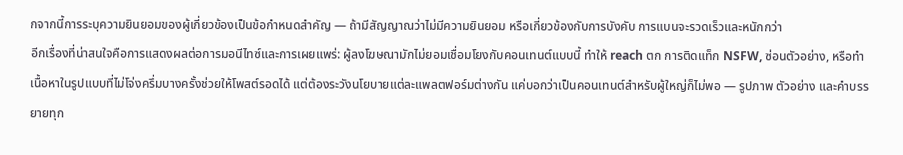กจากนี้การระบุความยินยอมของผู้เกี่ยวข้องเป็นข้อกำหนดสำคัญ — ถ้ามีสัญญาณว่าไม่มีความยินยอม หรือเกี่ยวข้องกับการบังคับ การแบนจะรวดเร็วและหนักกว่า
อีกเรื่องที่น่าสนใจคือการแสดงผลต่อการมอนีไทซ์และการเผยแพร่: ผู้ลงโฆษณามักไม่ยอมเชื่อมโยงกับคอนเทนต์แบบนี้ ทำให้ reach ตก การติดแท็ก NSFW, ซ่อนตัวอย่าง, หรือทำเนื้อหาในรูปแบบที่ไม่โจ่งครึ่มบางครั้งช่วยให้โพสต์รอดได้ แต่ต้องระวังนโยบายแต่ละแพลตฟอร์มต่างกัน แค่บอกว่าเป็นคอนเทนต์สำหรับผู้ใหญ่ก็ไม่พอ — รูปภาพ ตัวอย่าง และคำบรรยายทุก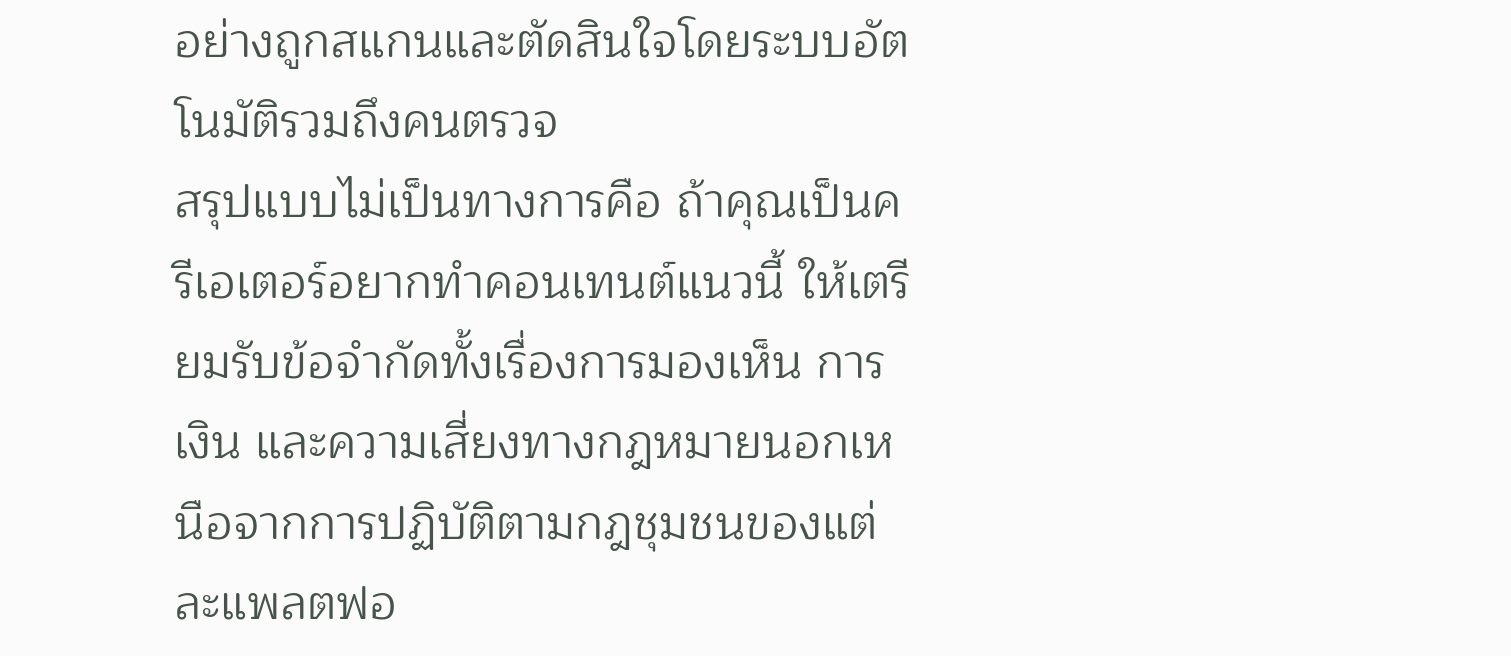อย่างถูกสแกนและตัดสินใจโดยระบบอัตโนมัติรวมถึงคนตรวจ
สรุปแบบไม่เป็นทางการคือ ถ้าคุณเป็นครีเอเตอร์อยากทำคอนเทนต์แนวนี้ ให้เตรียมรับข้อจำกัดทั้งเรื่องการมองเห็น การเงิน และความเสี่ยงทางกฎหมายนอกเหนือจากการปฏิบัติตามกฎชุมชนของแต่ละแพลตฟอ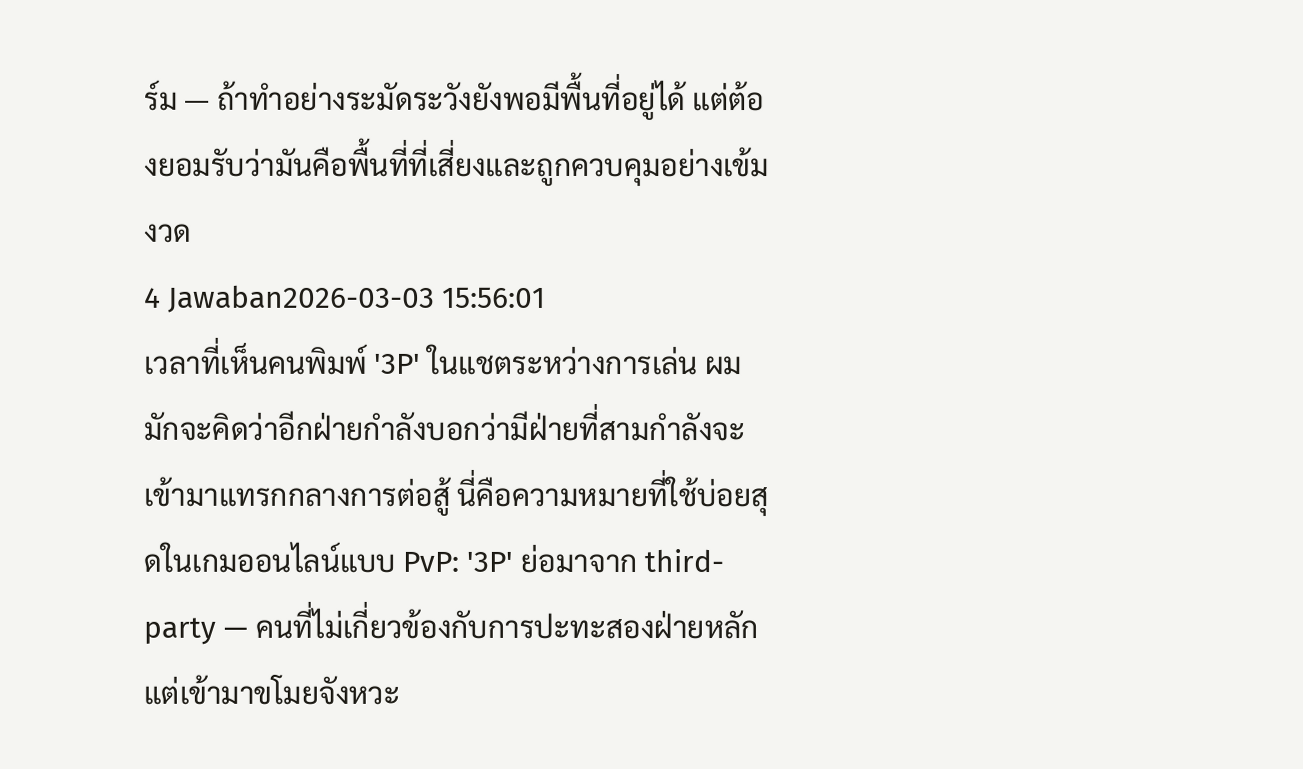ร์ม — ถ้าทำอย่างระมัดระวังยังพอมีพื้นที่อยู่ได้ แต่ต้องยอมรับว่ามันคือพื้นที่ที่เสี่ยงและถูกควบคุมอย่างเข้มงวด
4 Jawaban2026-03-03 15:56:01
เวลาที่เห็นคนพิมพ์ '3P' ในแชตระหว่างการเล่น ผมมักจะคิดว่าอีกฝ่ายกำลังบอกว่ามีฝ่ายที่สามกำลังจะเข้ามาแทรกกลางการต่อสู้ นี่คือความหมายที่ใช้บ่อยสุดในเกมออนไลน์แบบ PvP: '3P' ย่อมาจาก third-party — คนที่ไม่เกี่ยวข้องกับการปะทะสองฝ่ายหลัก แต่เข้ามาขโมยจังหวะ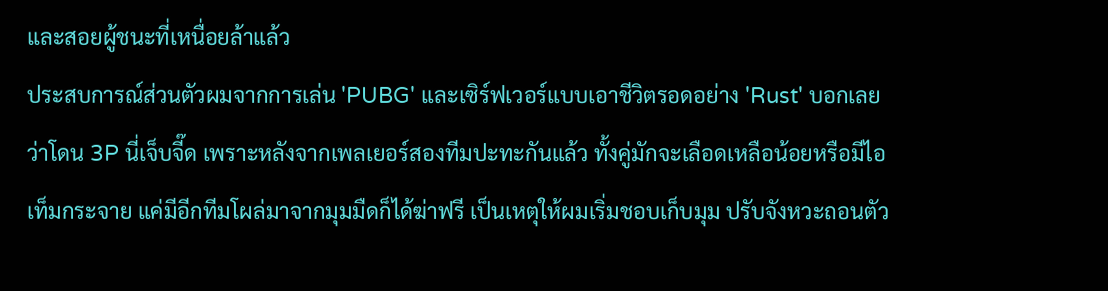และสอยผู้ชนะที่เหนื่อยล้าแล้ว
ประสบการณ์ส่วนตัวผมจากการเล่น 'PUBG' และเซิร์ฟเวอร์แบบเอาชีวิตรอดอย่าง 'Rust' บอกเลยว่าโดน 3P นี่เจ็บจี๊ด เพราะหลังจากเพลเยอร์สองทีมปะทะกันแล้ว ทั้งคู่มักจะเลือดเหลือน้อยหรือมีไอเท็มกระจาย แค่มีอีกทีมโผล่มาจากมุมมืดก็ได้ฆ่าฟรี เป็นเหตุให้ผมเริ่มชอบเก็บมุม ปรับจังหวะถอนตัว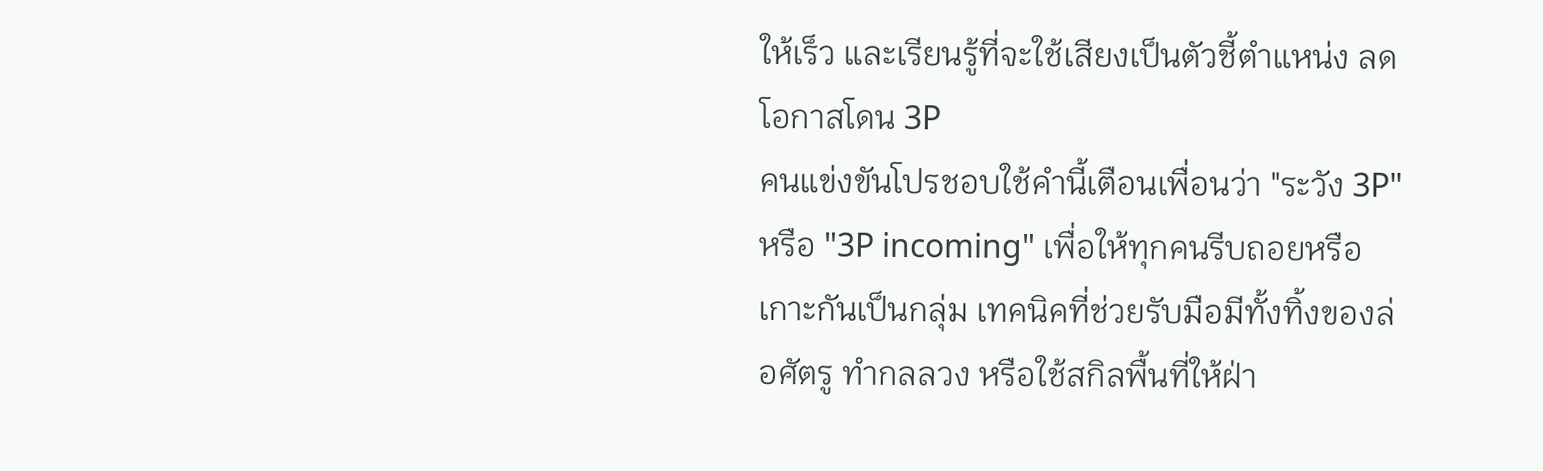ให้เร็ว และเรียนรู้ที่จะใช้เสียงเป็นตัวชี้ตำแหน่ง ลดโอกาสโดน 3P
คนแข่งขันโปรชอบใช้คำนี้เตือนเพื่อนว่า "ระวัง 3P" หรือ "3P incoming" เพื่อให้ทุกคนรีบถอยหรือเกาะกันเป็นกลุ่ม เทคนิคที่ช่วยรับมือมีทั้งทิ้งของล่อศัตรู ทำกลลวง หรือใช้สกิลพื้นที่ให้ฝ่า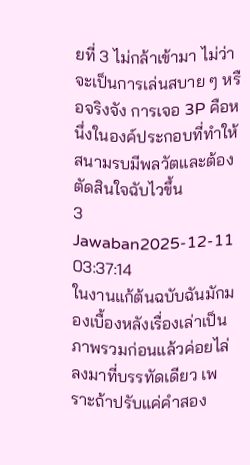ยที่ 3 ไม่กล้าเข้ามา ไม่ว่าจะเป็นการเล่นสบาย ๆ หรือจริงจัง การเจอ 3P คือหนึ่งในองค์ประกอบที่ทำให้สนามรบมีพลวัตและต้องตัดสินใจฉับไวขึ้น
3 Jawaban2025-12-11 03:37:14
ในงานแก้ต้นฉบับฉันมักมองเบื้องหลังเรื่องเล่าเป็นภาพรวมก่อนแล้วค่อยไล่ลงมาที่บรรทัดเดียว เพราะถ้าปรับแค่คำสอง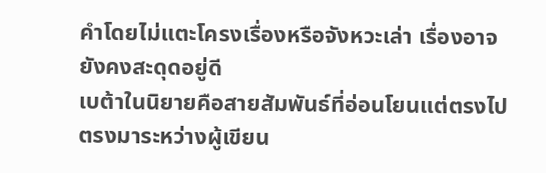คำโดยไม่แตะโครงเรื่องหรือจังหวะเล่า เรื่องอาจยังคงสะดุดอยู่ดี
เบต้าในนิยายคือสายสัมพันธ์ที่อ่อนโยนแต่ตรงไปตรงมาระหว่างผู้เขียน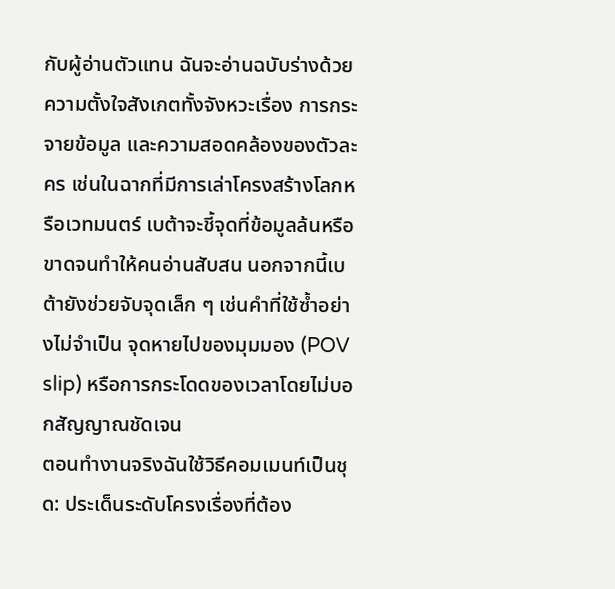กับผู้อ่านตัวแทน ฉันจะอ่านฉบับร่างด้วยความตั้งใจสังเกตทั้งจังหวะเรื่อง การกระจายข้อมูล และความสอดคล้องของตัวละคร เช่นในฉากที่มีการเล่าโครงสร้างโลกหรือเวทมนตร์ เบต้าจะชี้จุดที่ข้อมูลล้นหรือขาดจนทำให้คนอ่านสับสน นอกจากนี้เบต้ายังช่วยจับจุดเล็ก ๆ เช่นคำที่ใช้ซ้ำอย่างไม่จำเป็น จุดหายไปของมุมมอง (POV slip) หรือการกระโดดของเวลาโดยไม่บอกสัญญาณชัดเจน
ตอนทำงานจริงฉันใช้วิธีคอมเมนท์เป็นชุด: ประเด็นระดับโครงเรื่องที่ต้อง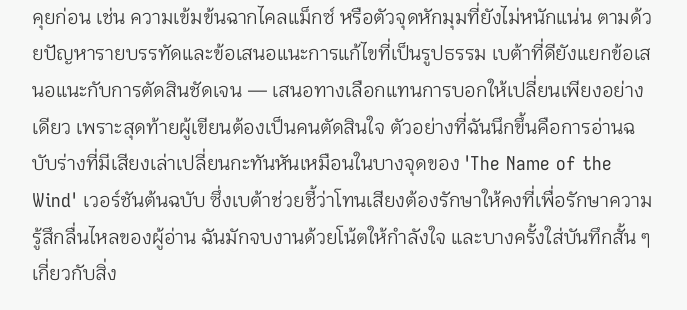คุยก่อน เช่น ความเข้มข้นฉากไคลแม็กซ์ หรือตัวจุดหักมุมที่ยังไม่หนักแน่น ตามด้วยปัญหารายบรรทัดและข้อเสนอแนะการแก้ไขที่เป็นรูปธรรม เบต้าที่ดียังแยกข้อเสนอแนะกับการตัดสินชัดเจน — เสนอทางเลือกแทนการบอกให้เปลี่ยนเพียงอย่างเดียว เพราะสุดท้ายผู้เขียนต้องเป็นคนตัดสินใจ ตัวอย่างที่ฉันนึกขึ้นคือการอ่านฉบับร่างที่มีเสียงเล่าเปลี่ยนกะทันหันเหมือนในบางจุดของ 'The Name of the Wind' เวอร์ชันต้นฉบับ ซึ่งเบต้าช่วยชี้ว่าโทนเสียงต้องรักษาให้คงที่เพื่อรักษาความรู้สึกลื่นไหลของผู้อ่าน ฉันมักจบงานด้วยโน้ตให้กำลังใจ และบางครั้งใส่บันทึกสั้น ๆ เกี่ยวกับสิ่ง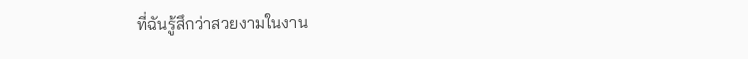ที่ฉันรู้สึกว่าสวยงามในงาน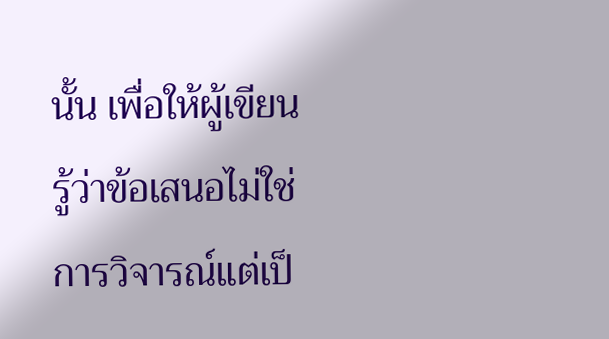นั้น เพื่อให้ผู้เขียนรู้ว่าข้อเสนอไม่ใช่การวิจารณ์แต่เป็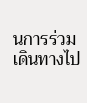นการร่วมเดินทางไป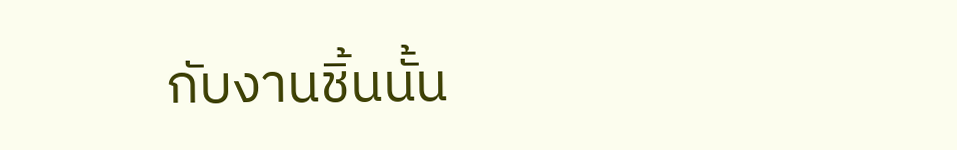กับงานชิ้นนั้น